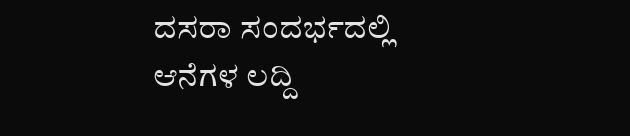ದಸರಾ ಸಂದರ್ಭದಲ್ಲಿ ಆನೆಗಳ ಲದ್ದಿ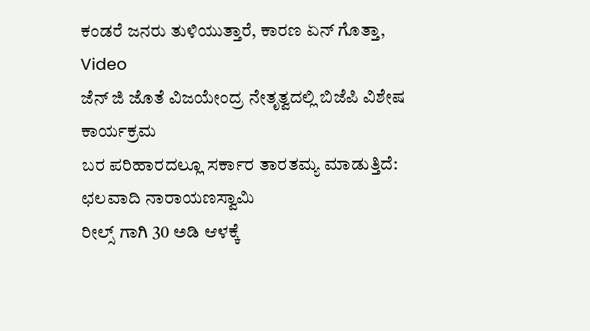ಕಂಡರೆ ಜನರು ತುಳಿಯುತ್ತಾರೆ, ಕಾರಣ ಏನ್ ಗೊತ್ತಾ, Video
ಜೆನ್ ಜಿ ಜೊತೆ ವಿಜಯೇಂದ್ರ ನೇತೃತ್ವದಲ್ಲಿ ಬಿಜೆಪಿ ವಿಶೇಷ ಕಾರ್ಯಕ್ರಮ
ಬರ ಪರಿಹಾರದಲ್ಲೂ ಸರ್ಕಾರ ತಾರತಮ್ಯ ಮಾಡುತ್ತಿದೆ: ಛಲವಾದಿ ನಾರಾಯಣಸ್ವಾಮಿ
ರೀಲ್ಸ್ ಗಾಗಿ 30 ಅಡಿ ಆಳಕ್ಕೆ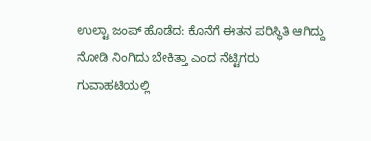ಉಲ್ಟಾ ಜಂಪ್ ಹೊಡೆದ: ಕೊನೆಗೆ ಈತನ ಪರಿಸ್ಥಿತಿ ಆಗಿದ್ದು ನೋಡಿ ನಿಂಗಿದು ಬೇಕಿತ್ತಾ ಎಂದ ನೆಟ್ಟಿಗರು
ಗುವಾಹಟಿಯಲ್ಲಿ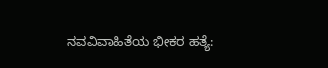ನವವಿವಾಹಿತೆಯ ಭೀಕರ ಹತ್ಯೆ: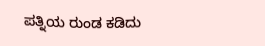ಪತ್ನಿಯ ರುಂಡ ಕಡಿದು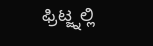ಫ್ರಿಟ್ಜ್ನಲ್ಲಿ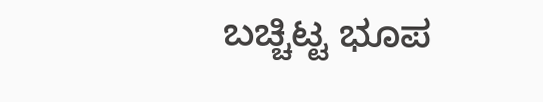ಬಚ್ಚಿಟ್ಟ ಭೂಪ